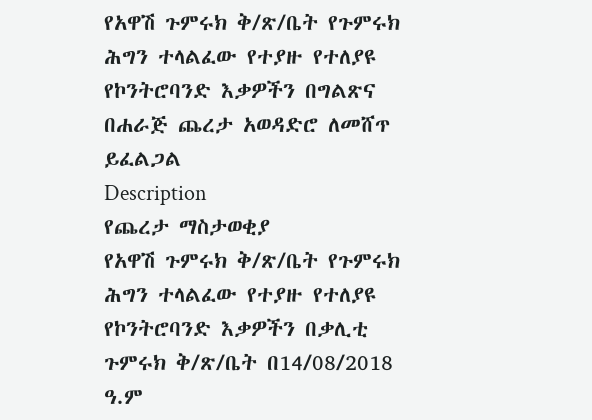የአዋሽ ጉምሩክ ቅ/ጽ/ቤት የጉምሩክ ሕግን ተላልፈው የተያዙ የተለያዩ የኮንትሮባንድ እቃዎችን በግልጽና በሐራጅ ጨረታ አወዳድሮ ለመሸጥ ይፈልጋል
Description
የጨረታ ማስታወቂያ
የአዋሽ ጉምሩክ ቅ/ጽ/ቤት የጉምሩክ ሕግን ተላልፈው የተያዙ የተለያዩ የኮንትሮባንድ እቃዎችን በቃሊቲ ጉምሩክ ቅ/ጽ/ቤት በ14/08/2018 ዓ.ም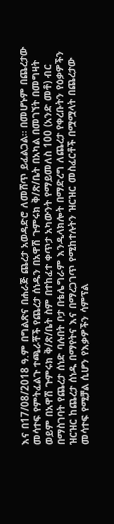እና በ17/08/2018 ዓ.ም በግልጽና በሐራጅ ጨረታ አወዳድሮ ለመሸጥ ይፈልጋል። በመሆኑም በጨረታው መሳተፍ የምትፈልጉ ተጫራቾች የጨረታ ሰነዱን በአዋሽ ጉምሩክ ቅ/ጽ/ቤት በአካል በመገኘት በመግዛት ወይም በአዋሽ ጉምሩክ ቅ/ጽ/ቤት ስም በተከፈተ ቀጥታ አካውንት የማይመለስ 100 (አንድ መቶ) ብር በማስገባት የጨረታ ሰነድ ባሉበት ቦታ በቴሌግራም እንዲላክሎት በማድረግ ለጨረታ የቀረቡትን የዕቃዎችን ዝርዝር ከጨረታ ሰነዱ በማየትና እና በማረጋገጥ የሚከተሉትን ዝርዝር መስፈርቶች በሟሟላት በጨረታው መሳተፍ የሚቻል ሲሆን የእቃዎችን ሳምፕል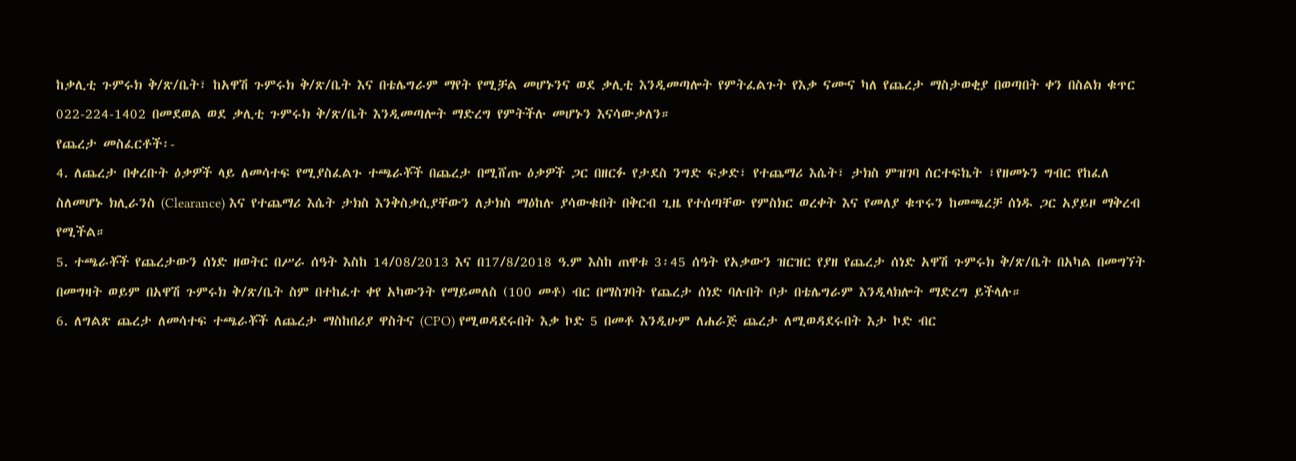ከቃሊቲ ጉምሩክ ቅ/ጽ/ቤት፣ ከአዋሽ ጉምሩክ ቅ/ጽ/ቤት እና በቴሌግራም ማየት የሚቻል መሆኑንና ወደ ቃሊቲ እንዲመጣሎት የምትፈልጉት የእቃ ናሙና ካለ የጨረታ ማስታወቂያ በወጣበት ቀን በስልክ ቁጥር 022-224-1402 በመደወል ወደ ቃሊቲ ጉምሩክ ቅ/ጽ/ቤት እንዲመጣሎት ማድረግ የምትችሉ መሆኑን እናሳውቃለን።
የጨረታ መስፈርቶች፡-
4. ለጨረታ በቀረቡት ዕቃዎች ላይ ለመሳተፍ የሚያስፈልጉ ተጫራቾች በጨረታ በሚሸጡ ዕቃዎች ጋር በዘርፉ የታደስ ንግድ ፍቃድ፣ የተጨማሪ እሴት፣ ታክስ ምዝገባ ሰርተፍኬት ፣የዘመኑን ግብር የከፈለ ስለመሆኑ ክሊራንስ (Clearance) እና የተጨማሪ እሴት ታክስ እንቅስቃሲያቸውን ለታክስ ማዕከሉ ያሳውቁበት በቅርብ ጊዜ የተሰጣቸው የምስክር ወረቀት እና የመለያ ቁጥሩን ከመጫረቻ ሰነዱ ጋር አያይዞ ማቅረብ የሚችል።
5. ተጫራቾች የጨረታውን ሰነድ ዘወትር በሥራ ሰዓት እስከ 14/08/2013 እና በ17/8/2018 ዓ.ም እስከ ጠዋቱ 3፡45 ሰዓት የአቃውን ዝርዝር የያዘ የጨረታ ሰነድ አዋሽ ጉምሩክ ቅ/ጽ/ቤት በአካል በመግኘት በመግዛት ወይም በአዋሽ ጉምሩክ ቅ/ጽ/ቤት ስም በተከፈተ ቀየ አካውንት የማይመለስ (100 መቶ) ብር በማስገባት የጨረታ ሰነድ ባሉበት ቦታ በቴሌግራም እንዲላክሎት ማድረግ ይችላሉ።
6. ለግልጽ ጨረታ ለመሳተፍ ተጫራቾች ለጨረታ ማስከበሪያ ዋስትና (CPO) የሚወዳደሩበት እቃ ኮድ 5 በመቶ እንዲሁም ለሐራጅ ጨረታ ለሚወዳደሩበት እታ ኮድ ብር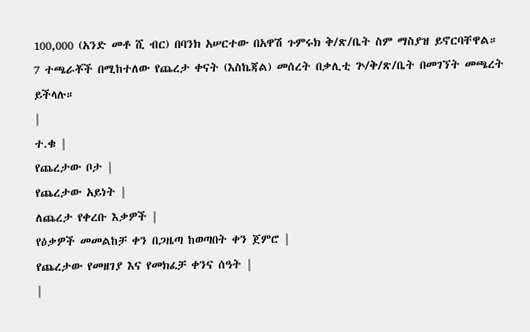100,000 (አንድ መቶ ሺ ብር) በባንክ አሠርተው በአዋሽ ጉምሩክ ቅ/ጽ/ቤት ስም ማስያዝ ይኖርባቸዋል።
7 ተጫራቾች በሚከተለው የጨረታ ቀናት (እስኬጃል) መሰረት በቃሊቲ ጕ/ቅ/ጽ/ቤት በመገኘት መጫረት ይችላሉ።
|
ተ.ቁ |
የጨረታው ቦታ |
የጨረታው አይነት |
ለጨረታ የቀረቡ እቃዎች |
የዕቃዎች መመልከቻ ቀን በጋዜጣ ከወጣበት ቀን ጀምሮ |
የጨረታው የመዘገያ እና የመክፈቻ ቀንና ሰዓት |
|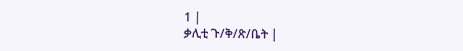1 |
ቃሊቲ ጉ/ቅ/ጽ/ቤት |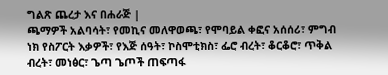ግልጽ ጨረታ እና በሐራጅ |
ጫማዎች አልባሳት፣ የመኪና መለዋወጫ፣ የሞባይል ቀፎና አሰሰሪ፣ ምግብ ነክ የስፖርት እቃዎች፣ የእጅ ሰዓት፣ ኮስሞቲክስ፣ ፌሮ ብረት፣ ቆርቆሮ፣ ጥቅል ብረት፣ መነፅር፣ ጌጣ ጌጦች ጠፍጣፋ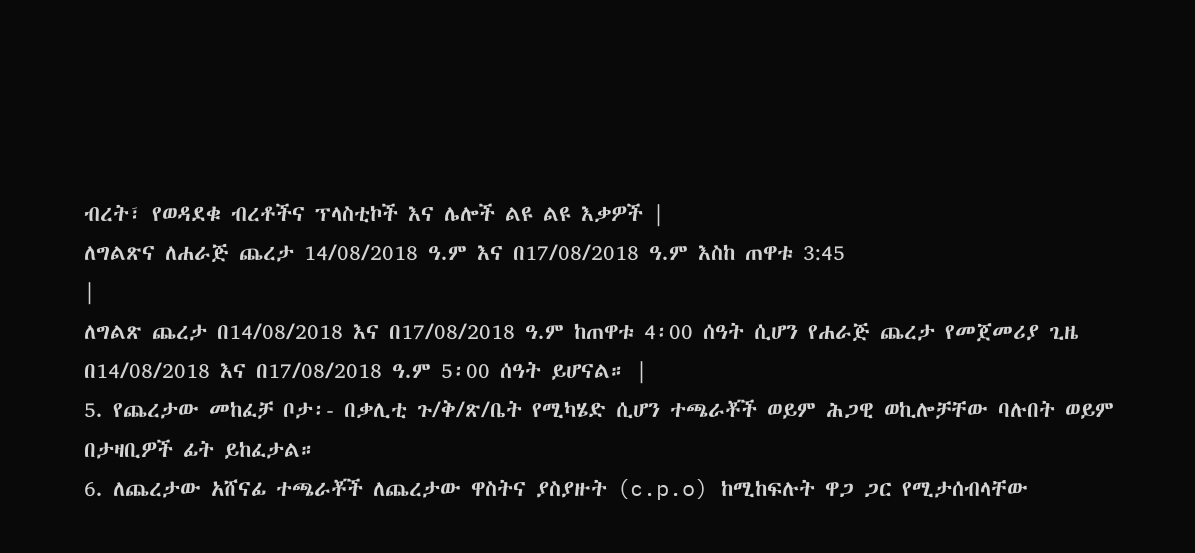ብረት፣ የወዳደቁ ብረቶችና ፕላስቲኮች እና ሌሎች ልዩ ልዩ እቃዎች |
ለግልጽና ለሐራጅ ጨረታ 14/08/2018 ዓ.ም እና በ17/08/2018 ዓ.ም እስከ ጠዋቱ 3:45
|
ለግልጽ ጨረታ በ14/08/2018 እና በ17/08/2018 ዓ.ም ከጠዋቱ 4፡00 ሰዓት ሲሆን የሐራጅ ጨረታ የመጀመሪያ ጊዜ በ14/08/2018 እና በ17/08/2018 ዓ.ም 5፡00 ሰዓት ይሆናል። |
5. የጨረታው መከፈቻ ቦታ፡- በቃሊቲ ጉ/ቅ/ጽ/ቤት የሚካሄድ ሲሆን ተጫራቾች ወይም ሕጋዊ ወኪሎቻቸው ባሉበት ወይም በታዛቢዎች ፊት ይከፈታል።
6. ለጨረታው አሸናፊ ተጫራቾች ለጨረታው ዋስትና ያስያዙት (c.p.o) ከሚከፍሉት ዋጋ ጋር የሚታሰብላቸው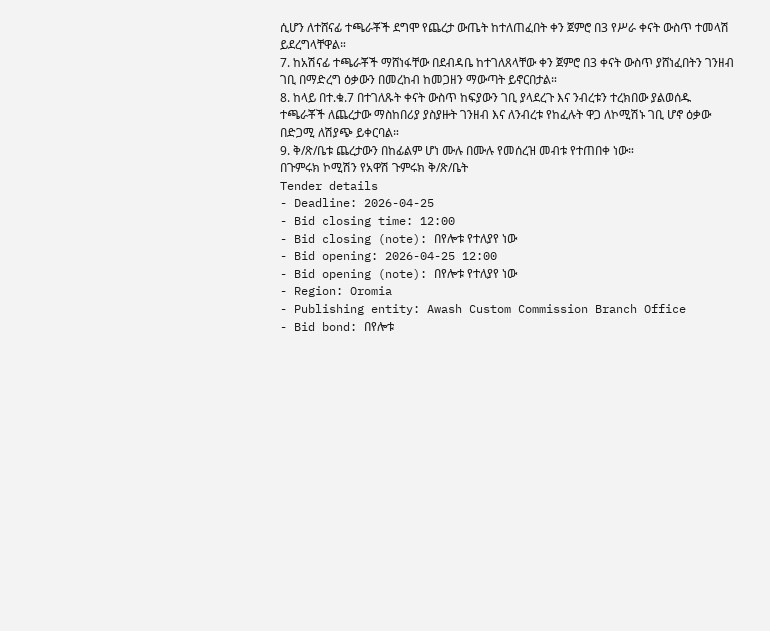ሲሆን ለተሸናፊ ተጫራቾች ደግሞ የጨረታ ውጤት ከተለጠፈበት ቀን ጀምሮ በ3 የሥራ ቀናት ውስጥ ተመላሽ ይደረግላቸዋል።
7. ከአሽናፊ ተጫራቾች ማሸነፋቸው በደብዳቤ ከተገለጸላቸው ቀን ጀምሮ በ3 ቀናት ውስጥ ያሸነፈበትን ገንዘብ ገቢ በማድረግ ዕቃውን በመረከብ ከመጋዘን ማውጣት ይኖርበታል።
8. ከላይ በተ.ቁ.7 በተገለጹት ቀናት ውስጥ ከፍያውን ገቢ ያላደረጉ እና ንብረቱን ተረክበው ያልወሰዱ ተጫራቾች ለጨረታው ማስከበሪያ ያስያዙት ገንዘብ እና ለንብረቱ የከፈሉት ዋጋ ለኮሚሽኑ ገቢ ሆኖ ዕቃው በድጋሚ ለሽያጭ ይቀርባል።
9. ቅ/ጽ/ቤቱ ጨረታውን በከፊልም ሆነ ሙሉ በሙሉ የመሰረዝ መብቱ የተጠበቀ ነው።
በጉምሩክ ኮሚሽን የአዋሽ ጉምሩክ ቅ/ጽ/ቤት
Tender details
- Deadline: 2026-04-25
- Bid closing time: 12:00
- Bid closing (note): በየሎቱ የተለያየ ነው
- Bid opening: 2026-04-25 12:00
- Bid opening (note): በየሎቱ የተለያየ ነው
- Region: Oromia
- Publishing entity: Awash Custom Commission Branch Office
- Bid bond: በየሎቱ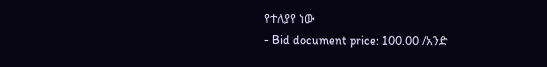የተለያየ ነው
- Bid document price: 100.00 /አንድ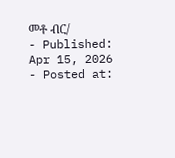መቶ ብር/
- Published: Apr 15, 2026
- Posted at: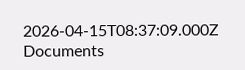2026-04-15T08:37:09.000Z
Documents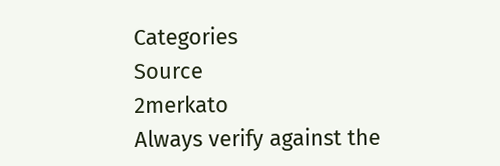Categories
Source
2merkato
Always verify against the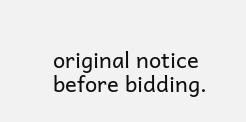original notice before bidding.